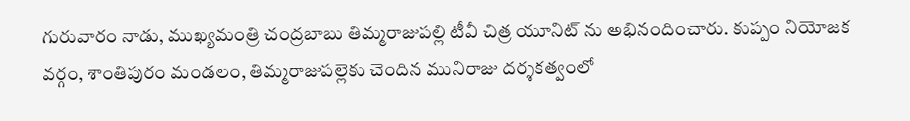గురువారం నాడు, ముఖ్యమంత్రి చంద్రబాబు తిమ్మరాజుపల్లి టీవీ చిత్ర యూనిట్ ను అభినందించారు. కుప్పం నియోజక వర్గం, శాంతిపురం మండలం, తిమ్మరాజుపల్లెకు చెందిన మునిరాజు దర్శకత్వంలో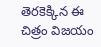తెరకెక్కిన ఈ చిత్రం విజయం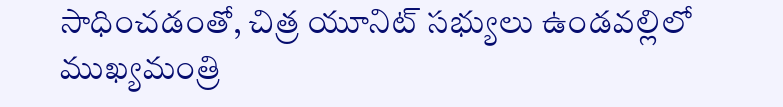సాధించడంతో, చిత్ర యూనిట్ సభ్యులు ఉండవల్లిలో ముఖ్యమంత్రి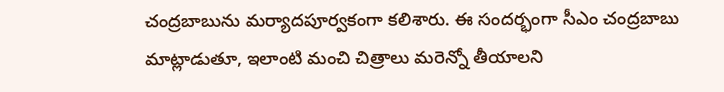చంద్రబాబును మర్యాదపూర్వకంగా కలిశారు. ఈ సందర్భంగా సీఎం చంద్రబాబు మాట్లాడుతూ, ఇలాంటి మంచి చిత్రాలు మరెన్నో తీయాలని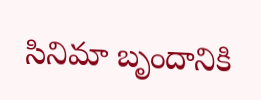సినిమా బృందానికి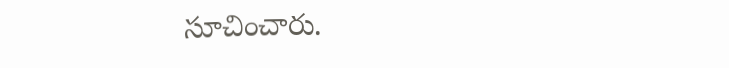సూచించారు.